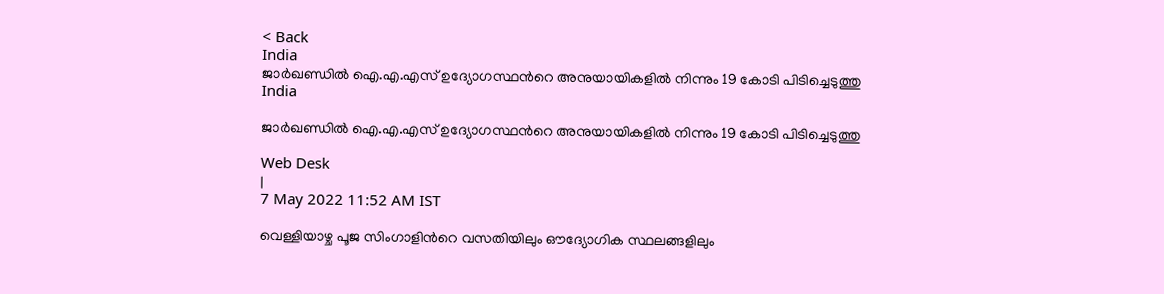< Back
India
ജാര്‍ഖണ്ഡില്‍ ഐ.എ.എസ് ഉദ്യോഗസ്ഥന്‍റെ അനുയായികളില്‍ നിന്നും 19 കോടി പിടിച്ചെടുത്തു
India

ജാര്‍ഖണ്ഡില്‍ ഐ.എ.എസ് ഉദ്യോഗസ്ഥന്‍റെ അനുയായികളില്‍ നിന്നും 19 കോടി പിടിച്ചെടുത്തു

Web Desk
|
7 May 2022 11:52 AM IST

വെള്ളിയാഴ്ച പൂജ സിംഗാളിന്‍റെ വസതിയിലും ഔദ്യോഗിക സ്ഥലങ്ങളിലും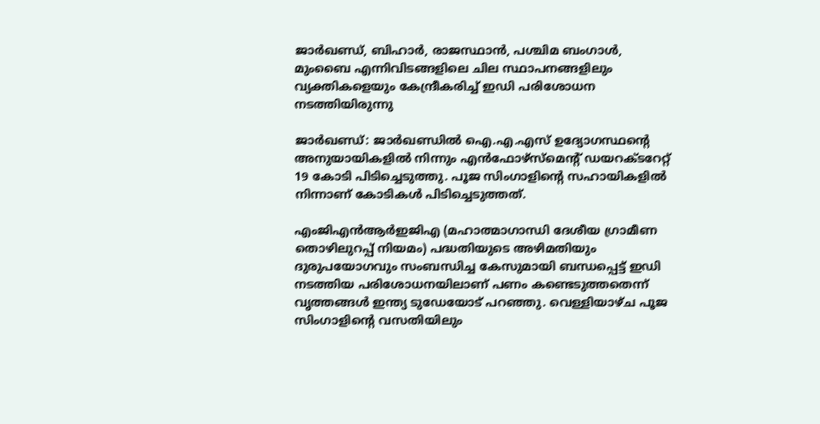ജാർഖണ്ഡ്, ബിഹാർ, രാജസ്ഥാൻ, പശ്ചിമ ബംഗാൾ, മുംബൈ എന്നിവിടങ്ങളിലെ ചില സ്ഥാപനങ്ങളിലും വ്യക്തികളെയും കേന്ദ്രീകരിച്ച് ഇഡി പരിശോധന നടത്തിയിരുന്നു

ജാര്‍ഖണ്ഡ്: ജാര്‍ഖണ്ഡില്‍ ഐ.എ.എസ് ഉദ്യോഗസ്ഥന്‍റെ അനുയായികളില്‍ നിന്നും എന്‍ഫോഴ്സ്മെന്‍റ് ഡയറക്ടറേറ്റ് 19 കോടി പിടിച്ചെടുത്തു. പൂജ സിംഗാളിന്‍റെ സഹായികളില്‍ നിന്നാണ് കോടികള്‍ പിടിച്ചെടുത്തത്.

എംജിഎൻആർഇജിഎ (മഹാത്മാഗാന്ധി ദേശീയ ഗ്രാമീണ തൊഴിലുറപ്പ് നിയമം) പദ്ധതിയുടെ അഴിമതിയും ദുരുപയോഗവും സംബന്ധിച്ച കേസുമായി ബന്ധപ്പെട്ട് ഇഡി നടത്തിയ പരിശോധനയിലാണ് പണം കണ്ടെടുത്തതെന്ന് വൃത്തങ്ങൾ ഇന്ത്യ ടുഡേയോട് പറഞ്ഞു. വെള്ളിയാഴ്ച പൂജ സിംഗാളിന്‍റെ വസതിയിലും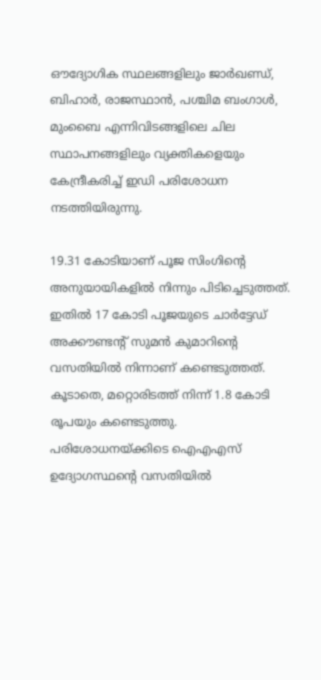ഔദ്യോഗിക സ്ഥലങ്ങളിലും ജാർഖണ്ഡ്, ബിഹാർ, രാജസ്ഥാൻ, പശ്ചിമ ബംഗാൾ, മുംബൈ എന്നിവിടങ്ങളിലെ ചില സ്ഥാപനങ്ങളിലും വ്യക്തികളെയും കേന്ദ്രീകരിച്ച് ഇഡി പരിശോധന നടത്തിയിരുന്നു.

19.31 കോടിയാണ് പൂജ സിംഗിന്‍റെ അനുയായികളില്‍ നിന്നും പിടിച്ചെടുത്തത്. ഇതില്‍ 17 കോടി പൂജയുടെ ചാർട്ടേഡ് അക്കൗണ്ടന്‍റ് സുമൻ കുമാറിന്‍റെ വസതിയിൽ നിന്നാണ് കണ്ടെടുത്തത്. കൂടാതെ, മറ്റൊരിടത്ത് നിന്ന് 1.8 കോടി രൂപയും കണ്ടെടുത്തു. പരിശോധനയ്ക്കിടെ ഐഎഎസ് ഉദ്യോഗസ്ഥന്‍റെ വസതിയിൽ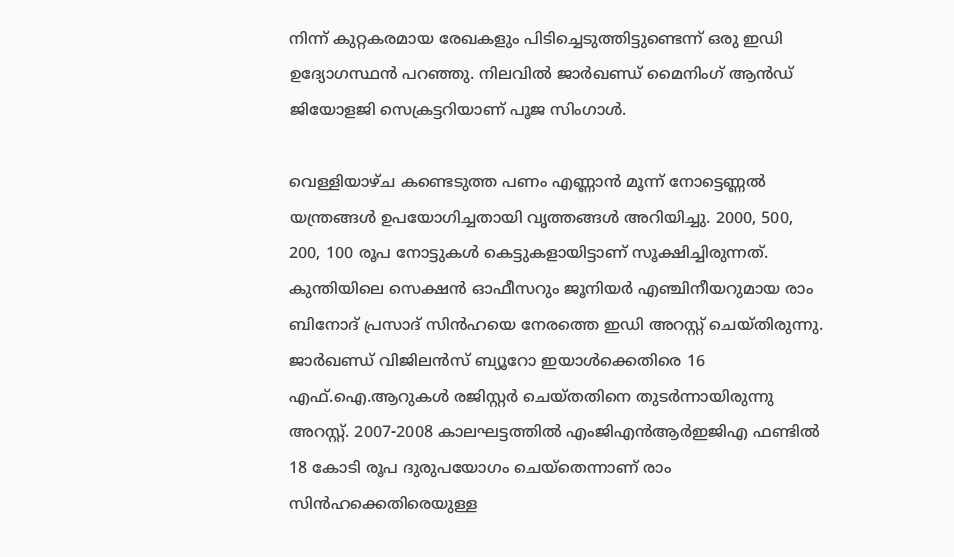നിന്ന് കുറ്റകരമായ രേഖകളും പിടിച്ചെടുത്തിട്ടുണ്ടെന്ന് ഒരു ഇഡി ഉദ്യോഗസ്ഥൻ പറഞ്ഞു. നിലവിൽ ജാർഖണ്ഡ് മൈനിംഗ് ആൻഡ് ജിയോളജി സെക്രട്ടറിയാണ് പൂജ സിംഗാൾ.

വെള്ളിയാഴ്ച കണ്ടെടുത്ത പണം എണ്ണാൻ മൂന്ന് നോട്ടെണ്ണൽ യന്ത്രങ്ങൾ ഉപയോഗിച്ചതായി വൃത്തങ്ങൾ അറിയിച്ചു. 2000, 500, 200, 100 രൂപ നോട്ടുകള്‍ കെട്ടുകളായിട്ടാണ് സൂക്ഷിച്ചിരുന്നത്. കുന്തിയിലെ സെക്ഷൻ ഓഫീസറും ജൂനിയർ എഞ്ചിനീയറുമായ രാം ബിനോദ് പ്രസാദ് സിൻഹയെ നേരത്തെ ഇഡി അറസ്റ്റ് ചെയ്തിരുന്നു. ജാർഖണ്ഡ് വിജിലൻസ് ബ്യൂറോ ഇയാൾക്കെതിരെ 16 എഫ്‌.ഐ.ആറുകൾ രജിസ്റ്റർ ചെയ്തതിനെ തുടർന്നായിരുന്നു അറസ്റ്റ്. 2007-2008 കാലഘട്ടത്തിൽ എംജിഎൻആർഇജിഎ ഫണ്ടിൽ 18 കോടി രൂപ ദുരുപയോഗം ചെയ്‌തെന്നാണ് രാം സിൻഹക്കെതിരെയുള്ള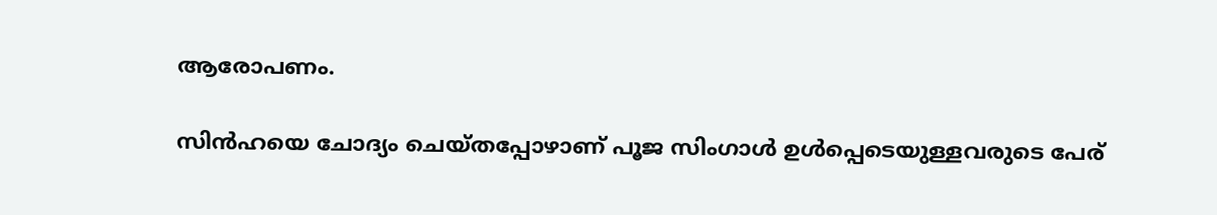ആരോപണം.

സിന്‍ഹയെ ചോദ്യം ചെയ്തപ്പോഴാണ് പൂജ സിംഗാള്‍ ഉള്‍പ്പെടെയുള്ളവരുടെ പേര്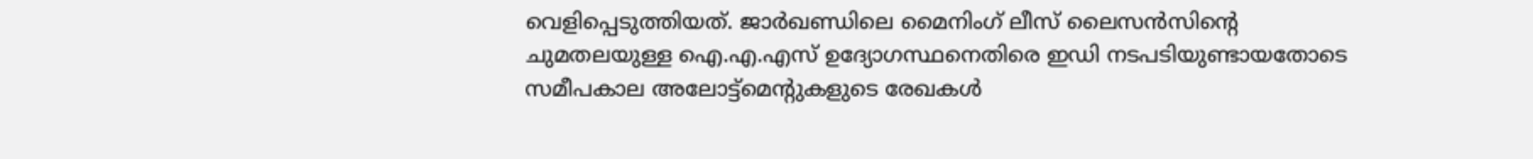വെളിപ്പെടുത്തിയത്. ജാർഖണ്ഡിലെ മൈനിംഗ് ലീസ് ലൈസൻസിന്‍റെ ചുമതലയുള്ള ഐ.എ.എസ് ഉദ്യോഗസ്ഥനെതിരെ ഇഡി നടപടിയുണ്ടായതോടെ സമീപകാല അലോട്ട്‌മെന്‍റുകളുടെ രേഖകൾ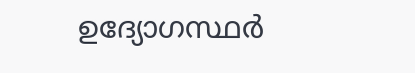ഉദ്യോഗസ്ഥർ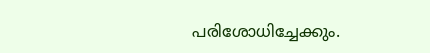പരിശോധിച്ചേക്കും.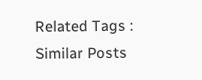Related Tags :
Similar Posts